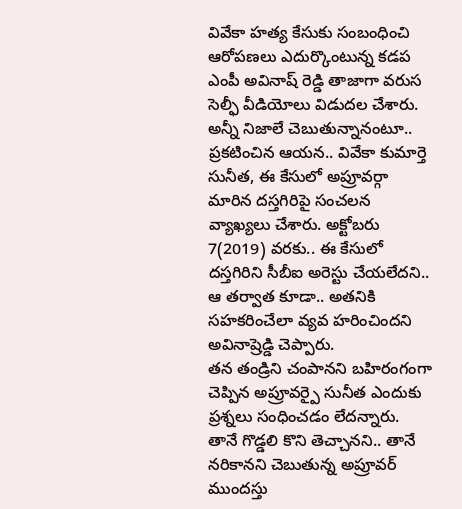వివేకా హత్య కేసుకు సంబంధించి ఆరోపణలు ఎదుర్కొంటున్న కడప ఎంపీ అవినాష్ రెడ్డి తాజాగా వరుస సెల్ఫీ వీడియోలు విడుదల చేశారు. అన్నీ నిజాలే చెబుతున్నానంటూ.. ప్రకటించిన ఆయన.. వివేకా కుమార్తె సునీత, ఈ కేసులో అప్రూవర్గా మారిన దస్తగిరిపై సంచలన వ్యాఖ్యలు చేశారు. అక్టోబరు 7(2019) వరకు.. ఈ కేసులో దస్తగిరిని సీబీఐ అరెస్టు చేయలేదని.. ఆ తర్వాత కూడా.. అతనికి సహకరించేలా వ్యవ హరించిందని అవినాష్రెడ్డి చెప్పారు.
తన తండ్రిని చంపానని బహిరంగంగా చెప్పిన అప్రూవర్పై సునీత ఎందుకు ప్రశ్నలు సంధించడం లేదన్నారు. తానే గొడ్డలి కొని తెచ్చానని.. తానే నరికానని చెబుతున్న అప్రూవర్ ముందస్తు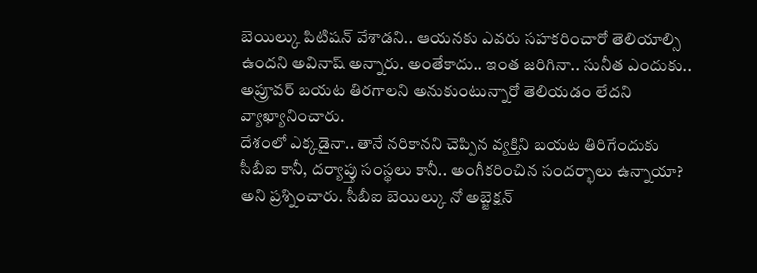బెయిల్కు పిటిషన్ వేశాడని.. ఆయనకు ఎవరు సహకరించారో తెలియాల్సి ఉందని అవినాష్ అన్నారు. అంతేకాదు.. ఇంత జరిగినా.. సునీత ఎందుకు.. అప్రూవర్ బయట తిరగాలని అనుకుంటున్నారో తెలియడం లేదని వ్యాఖ్యానించారు.
దేశంలో ఎక్కడైనా.. తానే నరికానని చెప్పిన వ్యక్తిని బయట తిరిగేందుకు సీబీఐ కానీ, దర్యాప్తు సంస్థలు కానీ.. అంగీకరించిన సందర్భాలు ఉన్నాయా? అని ప్రశ్నించారు. సీబీఐ బెయిల్కు నో అబ్జెక్షన్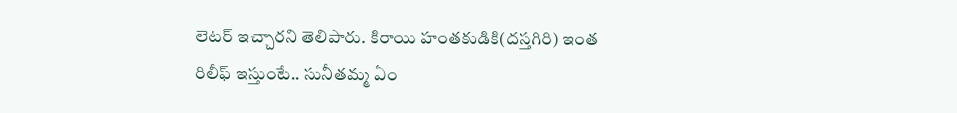లెటర్ ఇచ్చారని తెలిపారు. కిరాయి హంతకుడికి(దస్తగిరి) ఇంత రిలీఫ్ ఇస్తుంటే.. సునీతమ్మ ఏం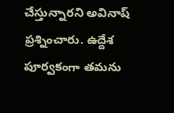చేస్తున్నారని అవినాష్ ప్రశ్నించారు. ఉద్దేశ పూర్వకంగా తమను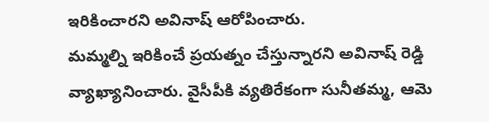ఇరికించారని అవినాష్ ఆరోపించారు.
మమ్మల్ని ఇరికించే ప్రయత్నం చేస్తున్నారని అవినాష్ రెడ్డి వ్యాఖ్యానించారు. వైసీపీకి వ్యతిరేకంగా సునీతమ్మ, ఆమె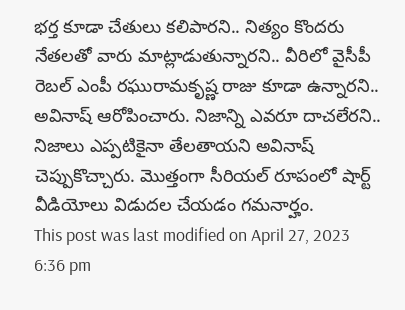భర్త కూడా చేతులు కలిపారని.. నిత్యం కొందరు నేతలతో వారు మాట్లాడుతున్నారని.. వీరిలో వైసీపీ రెబల్ ఎంపీ రఘురామకృష్ణ రాజు కూడా ఉన్నారని.. అవినాష్ ఆరోపించారు. నిజాన్ని ఎవరూ దాచలేరని.. నిజాలు ఎప్పటికైనా తేలతాయని అవినాష్ చెప్పుకొచ్చారు. మొత్తంగా సీరియల్ రూపంలో షార్ట్ వీడియోలు విడుదల చేయడం గమనార్హం.
This post was last modified on April 27, 2023 6:36 pm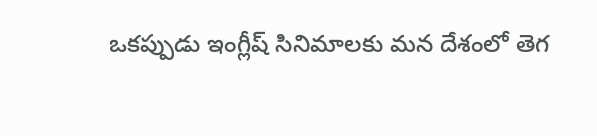ఒకప్పుడు ఇంగ్లీష్ సినిమాలకు మన దేశంలో తెగ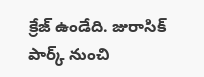క్రేజ్ ఉండేది. జురాసిక్ పార్క్ నుంచి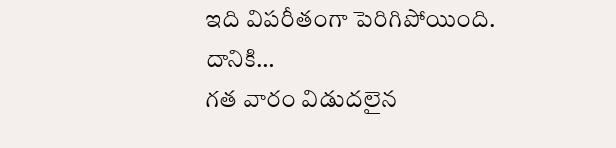ఇది విపరీతంగా పెరిగిపోయింది. దానికి…
గత వారం విడుదలైన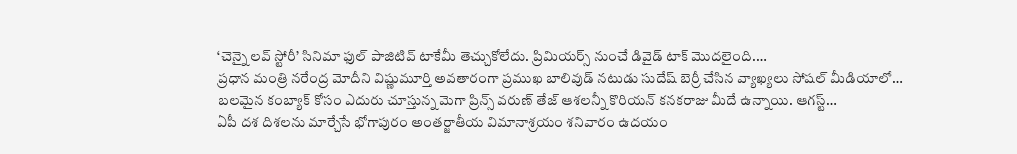‘చెన్నై లవ్ స్టోరీ’ సినిమా ఫుల్ పాజిటివ్ టాకేమీ తెచ్చుకోలేదు. ప్రిమియర్స్ నుంచే డివైడ్ టాక్ మొదలైంది.…
ప్రధాన మంత్రి నరేంద్ర మోదీని విష్ణుమూర్తి అవతారంగా ప్రముఖ బాలివుడ్ నటుడు సుదేష్ బెర్రీ చేసిన వ్యాఖ్యలు సోషల్ మీడియాలో…
బలమైన కంబ్యాక్ కోసం ఎదురు చూస్తున్న మెగా ప్రిన్స్ వరుణ్ తేజ్ ఆశలన్నీ కొరియన్ కనకరాజు మీదే ఉన్నాయి. ఆగస్ట్…
ఏపీ దశ దిశలను మార్చేసే భోగాపురం అంతర్జాతీయ విమానాశ్రయం శనివారం ఉదయం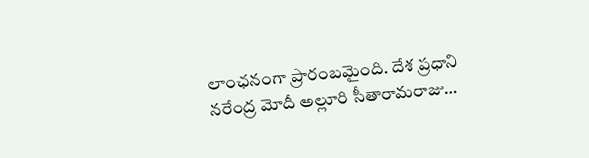లాంఛనంగా ప్రారంబమైంది. దేశ ప్రధాని నరేంద్ర మోదీ అల్లూరి సీతారామరాజు…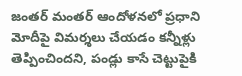జంతర్ మంతర్ ఆందోళనలో ప్రధాని మోదీపై విమర్శలు చేయడం కన్నీళ్లు తెప్పించిందని, పండ్లు కాసే చెట్టుపైకి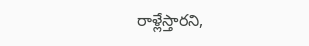రాళ్లేస్తారని,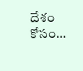దేశం కోసం…